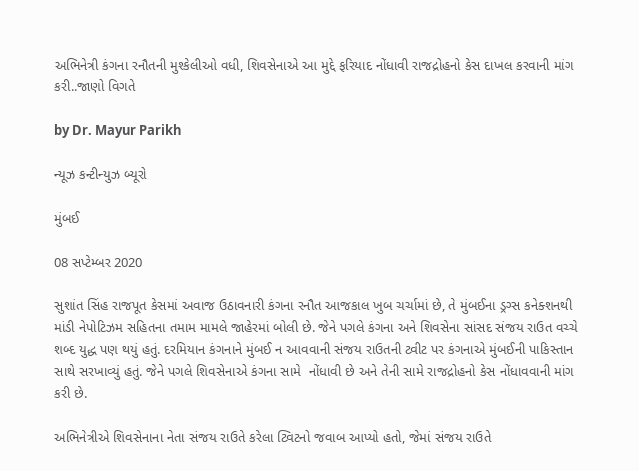અભિનેત્રી કંગના રનૌતની મુશ્કેલીઓ વધી, શિવસેનાએ આ મુદ્દે ફરિયાદ નોંધાવી રાજદ્રોહનો કેસ દાખલ કરવાની માંગ કરી..જાણો વિગતે

by Dr. Mayur Parikh

ન્યૂઝ કન્ટીન્યુઝ બ્યૂરો

મુંબઈ

08 સપ્ટેમ્બર 2020

સુશાંત સિંહ રાજપૂત કેસમાં અવાજ ઉઠાવનારી કંગના રનૌત આજકાલ ખુબ ચર્ચામાં છે, તે મુંબઈના ડ્રગ્સ કનેક્શનથી માંડી નેપોટિઝમ સહિતના તમામ મામલે જાહેરમાં બોલી છે. જેને પગલે કંગના અને શિવસેના સાંસદ સંજય રાઉત વચ્ચે શબ્દ યુદ્ધ પણ થયું હતું. દરમિયાન કંગનાને મુંબઈ ન આવવાની સંજય રાઉતની ટ્વીટ પર કંગનાએ મુંબઈની પાકિસ્તાન સાથે સરખાવ્યું હતું. જેને પગલે શિવસેનાએ કંગના સામે  નોંધાવી છે અને તેની સામે રાજદ્રોહનો કેસ નોંધાવવાની માંગ કરી છે.

અભિનેત્રીએ શિવસેનાના નેતા સંજય રાઉતે કરેલા ટ્વિટનો જવાબ આપ્યો હતો, જેમાં સંજય રાઉતે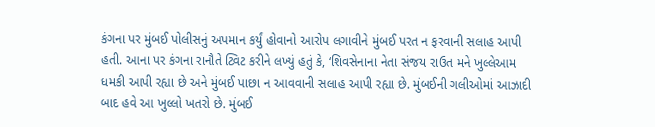કંગના પર મુંબઈ પોલીસનું અપમાન કર્યું હોવાનો આરોપ લગાવીને મુંબઈ પરત ન ફરવાની સલાહ આપી હતી. આના પર કંગના રાનૌતે ટ્વિટ કરીને લખ્યું હતું કે, ‘શિવસેનાના નેતા સંજય રાઉત મને ખુલ્લેઆમ ધમકી આપી રહ્યા છે અને મુંબઈ પાછા ન આવવાની સલાહ આપી રહ્યા છે. મુંબઈની ગલીઓમાં આઝાદી બાદ હવે આ ખુલ્લો ખતરો છે. મુંબઈ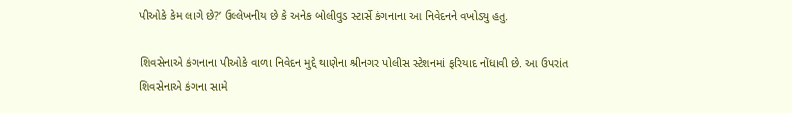પીઓકે કેમ લાગે છે?’ ઉલ્લેખનીય છે કે અનેક બોલીવુડ સ્ટાર્સે કંગનાના આ નિવેદનને વખોડ્યુ હતુ.

શિવસેનાએ કંગનાના પીઓકે વાળા નિવેદન મુદ્દે થાણેના શ્રીનગર પોલીસ સ્ટેશનમાં ફરિયાદ નોંધાવી છે. આ ઉપરાંત શિવસેનાએ કંગના સામે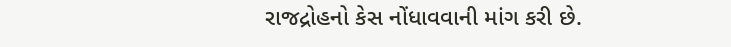રાજદ્રોહનો કેસ નોંધાવવાની માંગ કરી છે.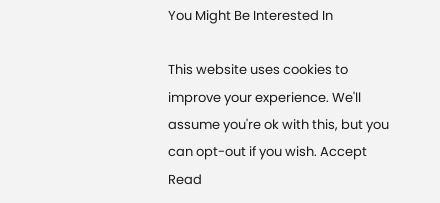You Might Be Interested In

This website uses cookies to improve your experience. We'll assume you're ok with this, but you can opt-out if you wish. Accept Read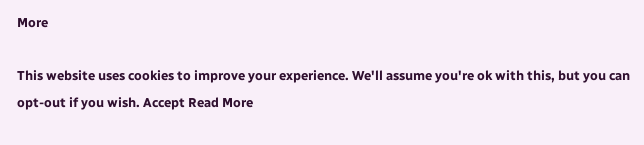More

This website uses cookies to improve your experience. We'll assume you're ok with this, but you can opt-out if you wish. Accept Read More